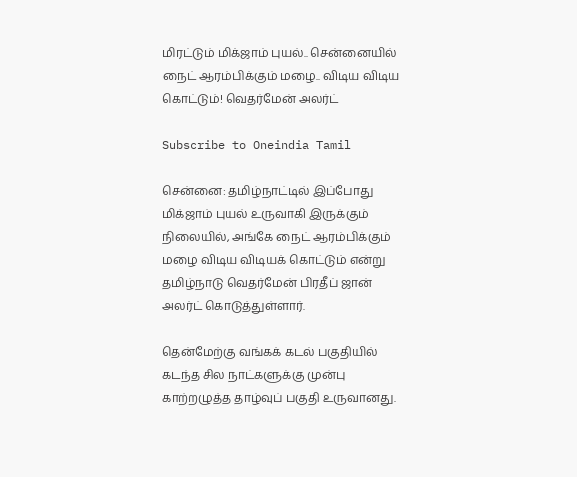மிரட்டும் மிக்ஜாம் புயல்.. சென்னையில் நைட் ஆரம்பிக்கும் மழை.. விடிய விடிய கொட்டும்! வெதர்மேன் அலர்ட்

Subscribe to Oneindia Tamil

சென்னை: தமிழ்நாட்டில் இப்போது மிக்ஜாம் புயல் உருவாகி இருக்கும் நிலையில், அங்கே நைட் ஆரம்பிக்கும் மழை விடிய விடியக் கொட்டும் என்று தமிழ்நாடு வெதர்மேன் பிரதீப் ஜான் அலர்ட் கொடுத்துள்ளார்.

தென்மேற்கு வங்கக் கடல் பகுதியில் கடந்த சில நாட்களுக்கு முன்பு காற்றழுத்த தாழ்வுப் பகுதி உருவானது.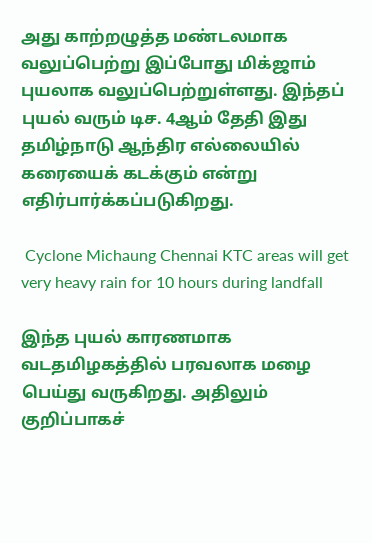அது காற்றழுத்த மண்டலமாக வலுப்பெற்று இப்போது மிக்ஜாம் புயலாக வலுப்பெற்றுள்ளது. இந்தப் புயல் வரும் டிச. 4ஆம் தேதி இது தமிழ்நாடு ஆந்திர எல்லையில் கரையைக் கடக்கும் என்று எதிர்பார்க்கப்படுகிறது.

 Cyclone Michaung Chennai KTC areas will get very heavy rain for 10 hours during landfall

இந்த புயல் காரணமாக வடதமிழகத்தில் பரவலாக மழை பெய்து வருகிறது. அதிலும் குறிப்பாகச்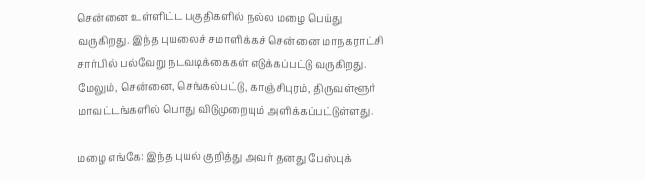சென்னை உள்ளிட்ட பகுதிகளில் நல்ல மழை பெய்து வருகிறது. இந்த புயலைச் சமாளிக்கச் சென்னை மாநகராட்சி சார்பில் பல்வேறு நடவடிக்கைகள் எடுக்கப்பட்டு வருகிறது. மேலும், சென்னை, செங்கல்பட்டு, காஞ்சிபுரம், திருவள்ளூர் மாவட்டங்களில் பொது விடுமுறையும் அளிக்கப்பட்டுள்ளது.

மழை எங்கே: இந்த புயல் குறித்து அவர் தனது பேஸ்புக்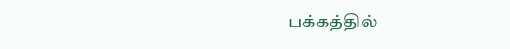பக்கத்தில்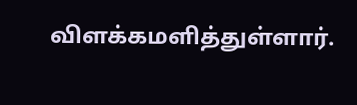விளக்கமளித்துள்ளார்.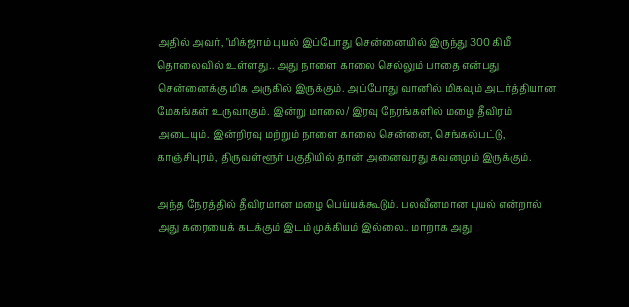அதில் அவர், "மிக்ஜாம் புயல் இப்போது சென்னையில் இருந்து 300 கிமீ தொலைவில் உள்ளது.. அது நாளை காலை செல்லும் பாதை என்பது சென்னைக்கு மிக அருகில் இருக்கும். அப்போது வானில் மிகவும் அடர்த்தியான மேகங்கள் உருவாகும். இன்று மாலை/ இரவு நேரங்களில் மழை தீவிரம் அடையும். இன்றிரவு மற்றும் நாளை காலை சென்னை, செங்கல்பட்டு, காஞ்சிபுரம், திருவள்ளூர் பகுதியில் தான் அனைவரது கவனமும் இருக்கும்.

அந்த நேரத்தில் தீவிரமான மழை பெய்யக்கூடும். பலவீனமான புயல் என்றால் அது கரையைக் கடக்கும் இடம் முக்கியம் இல்லை.. மாறாக அது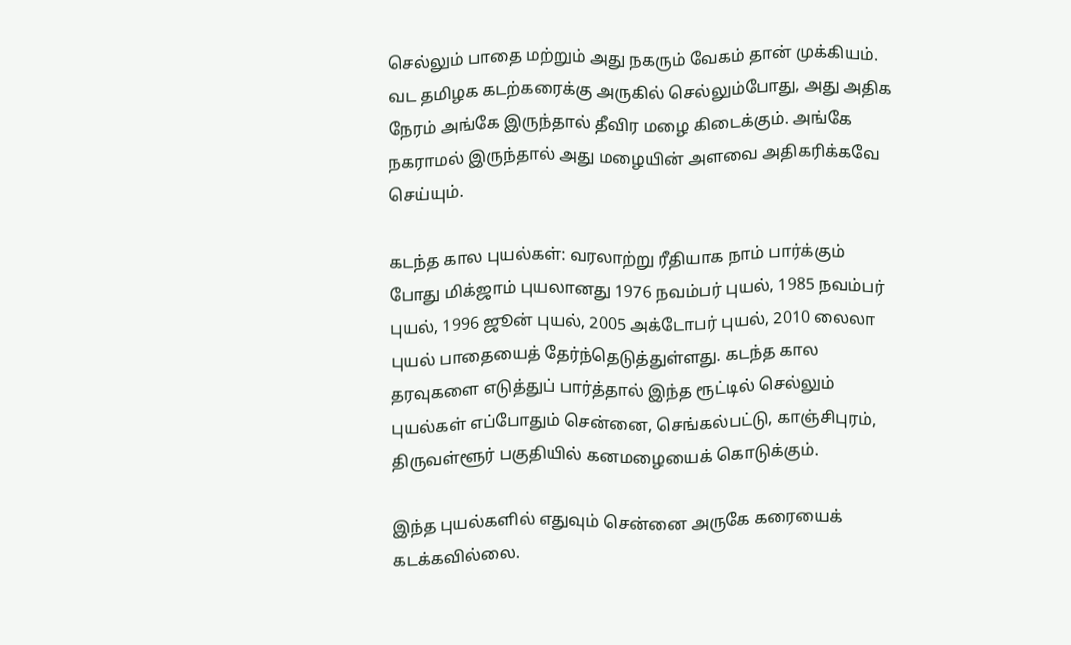செல்லும் பாதை மற்றும் அது நகரும் வேகம் தான் முக்கியம். வட தமிழக கடற்கரைக்கு அருகில் செல்லும்போது, அது அதிக நேரம் அங்கே இருந்தால் தீவிர மழை கிடைக்கும். அங்கே நகராமல் இருந்தால் அது மழையின் அளவை அதிகரிக்கவே செய்யும்.

கடந்த கால புயல்கள்: வரலாற்று ரீதியாக நாம் பார்க்கும் போது மிக்ஜாம் புயலானது 1976 நவம்பர் புயல், 1985 நவம்பர் புயல், 1996 ஜூன் புயல், 2005 அக்டோபர் புயல், 2010 லைலா புயல் பாதையைத் தேர்ந்தெடுத்துள்ளது. கடந்த கால தரவுகளை எடுத்துப் பார்த்தால் இந்த ரூட்டில் செல்லும் புயல்கள் எப்போதும் சென்னை, செங்கல்பட்டு, காஞ்சிபுரம், திருவள்ளூர் பகுதியில் கனமழையைக் கொடுக்கும்.

இந்த புயல்களில் எதுவும் சென்னை அருகே கரையைக் கடக்கவில்லை.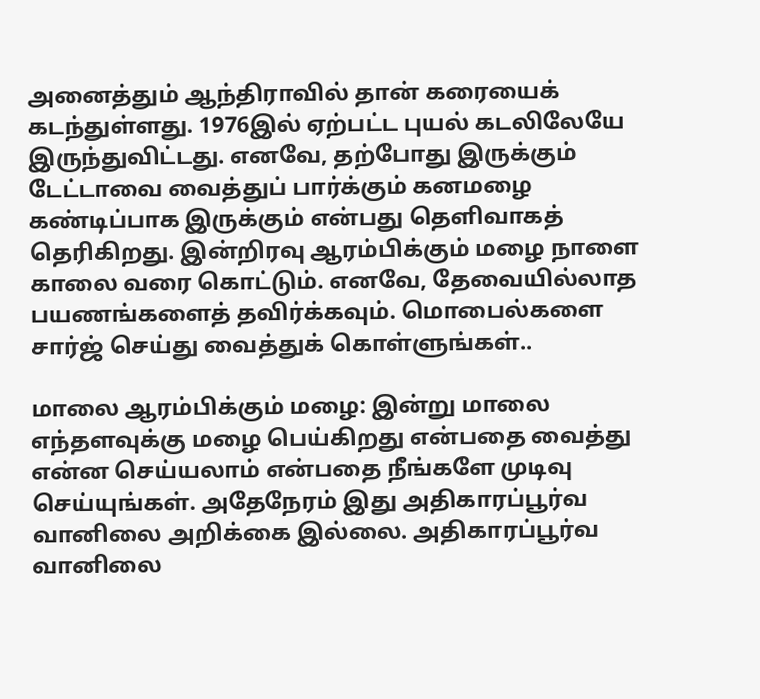அனைத்தும் ஆந்திராவில் தான் கரையைக் கடந்துள்ளது. 1976இல் ஏற்பட்ட புயல் கடலிலேயே இருந்துவிட்டது. எனவே, தற்போது இருக்கும் டேட்டாவை வைத்துப் பார்க்கும் கனமழை கண்டிப்பாக இருக்கும் என்பது தெளிவாகத் தெரிகிறது. இன்றிரவு ஆரம்பிக்கும் மழை நாளை காலை வரை கொட்டும். எனவே, தேவையில்லாத பயணங்களைத் தவிர்க்கவும். மொபைல்களை சார்ஜ் செய்து வைத்துக் கொள்ளுங்கள்..

மாலை ஆரம்பிக்கும் மழை: இன்று மாலை எந்தளவுக்கு மழை பெய்கிறது என்பதை வைத்து என்ன செய்யலாம் என்பதை நீங்களே முடிவு செய்யுங்கள். அதேநேரம் இது அதிகாரப்பூர்வ வானிலை அறிக்கை இல்லை. அதிகாரப்பூர்வ வானிலை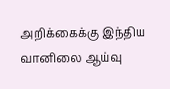அறிக்கைக்கு இந்திய வானிலை ஆய்வு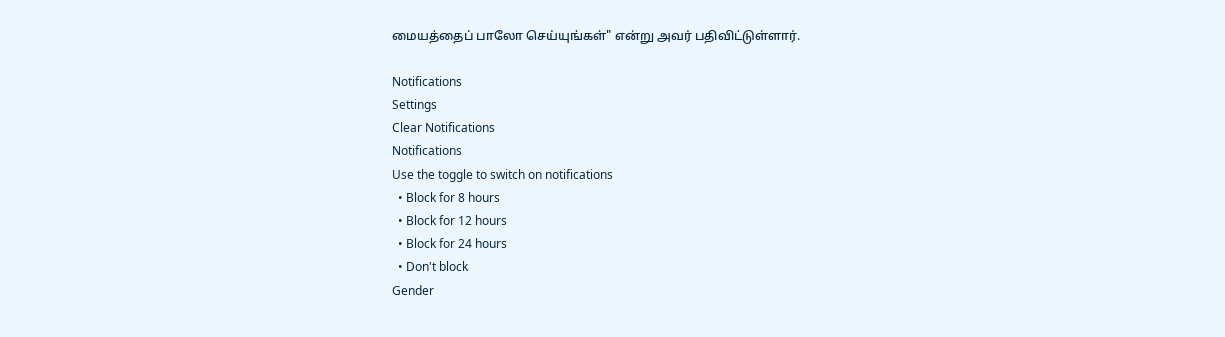மையத்தைப் பாலோ செய்யுங்கள்" என்று அவர் பதிவிட்டுள்ளார்.

Notifications
Settings
Clear Notifications
Notifications
Use the toggle to switch on notifications
  • Block for 8 hours
  • Block for 12 hours
  • Block for 24 hours
  • Don't block
Gender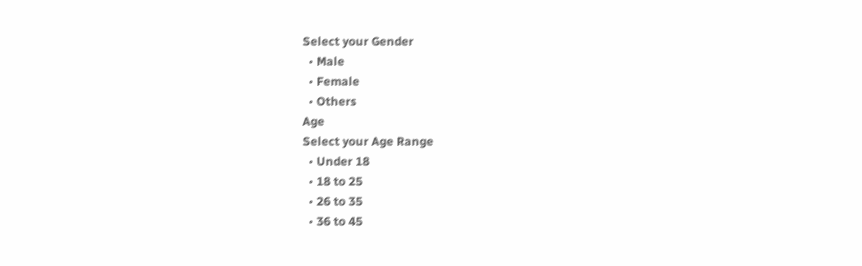Select your Gender
  • Male
  • Female
  • Others
Age
Select your Age Range
  • Under 18
  • 18 to 25
  • 26 to 35
  • 36 to 45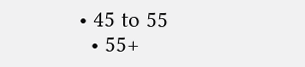• 45 to 55
  • 55+